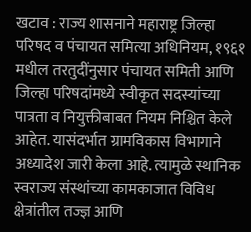खटाव : राज्य शासनाने महाराष्ट्र जिल्हा परिषद व पंचायत समित्या अधिनियम, १९६१ मधील तरतुदींनुसार पंचायत समिती आणि जिल्हा परिषदांमध्ये स्वीकृत सदस्यांच्या पात्रता व नियुक्तीबाबत नियम निश्चित केले आहेत. यासंदर्भात ग्रामविकास विभागाने अध्यादेश जारी केला आहे. त्यामुळे स्थानिक स्वराज्य संस्थांच्या कामकाजात विविध क्षेत्रांतील तज्ज्ञ आणि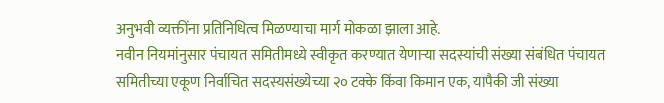अनुभवी व्यक्तींना प्रतिनिधित्व मिळण्याचा मार्ग मोकळा झाला आहे.
नवीन नियमांनुसार पंचायत समितीमध्ये स्वीकृत करण्यात येणाऱ्या सदस्यांची संख्या संबंधित पंचायत समितीच्या एकूण निर्वाचित सदस्यसंख्येच्या २० टक्के किंवा किमान एक, यापैकी जी संख्या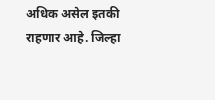अधिक असेल इतकी राहणार आहे. जिल्हा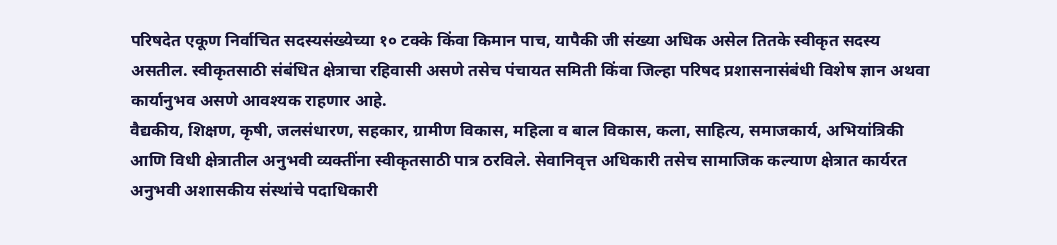परिषदेत एकूण निर्वाचित सदस्यसंख्येच्या १० टक्के किंवा किमान पाच, यापैकी जी संख्या अधिक असेल तितके स्वीकृत सदस्य असतील. स्वीकृतसाठी संबंधित क्षेत्राचा रहिवासी असणे तसेच पंचायत समिती किंवा जिल्हा परिषद प्रशासनासंबंधी विशेष ज्ञान अथवा कार्यानुभव असणे आवश्यक राहणार आहे.
वैद्यकीय, शिक्षण, कृषी, जलसंधारण, सहकार, ग्रामीण विकास, महिला व बाल विकास, कला, साहित्य, समाजकार्य, अभियांत्रिकी आणि विधी क्षेत्रातील अनुभवी व्यक्तींना स्वीकृतसाठी पात्र ठरविले. सेवानिवृत्त अधिकारी तसेच सामाजिक कल्याण क्षेत्रात कार्यरत अनुभवी अशासकीय संस्थांचे पदाधिकारी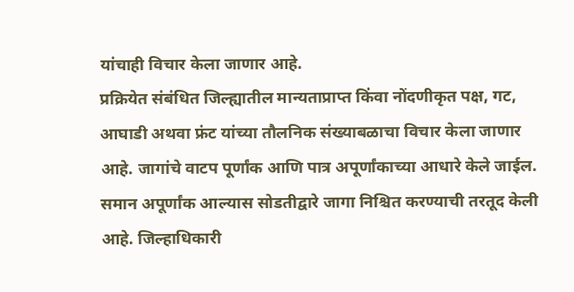यांचाही विचार केला जाणार आहे.
प्रक्रियेत संबंधित जिल्ह्यातील मान्यताप्राप्त किंवा नोंदणीकृत पक्ष, गट, आघाडी अथवा फ्रंट यांच्या तौलनिक संख्याबळाचा विचार केला जाणार आहे. जागांचे वाटप पूर्णांक आणि पात्र अपूर्णांकाच्या आधारे केले जाईल. समान अपूर्णांक आल्यास सोडतीद्वारे जागा निश्चित करण्याची तरतूद केली आहे. जिल्हाधिकारी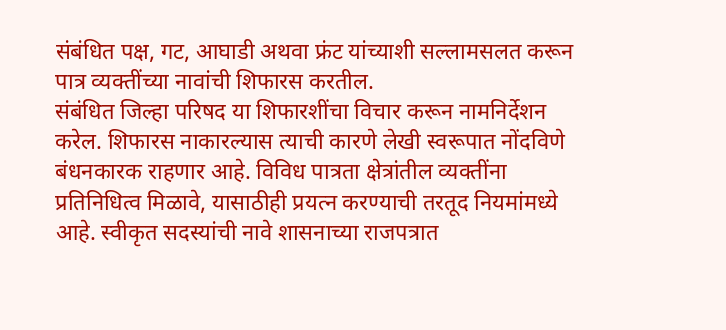संबंधित पक्ष, गट, आघाडी अथवा फ्रंट यांच्याशी सल्लामसलत करून पात्र व्यक्तींच्या नावांची शिफारस करतील.
संबंधित जिल्हा परिषद या शिफारशींचा विचार करून नामनिर्देशन करेल. शिफारस नाकारल्यास त्याची कारणे लेखी स्वरूपात नोंदविणे बंधनकारक राहणार आहे. विविध पात्रता क्षेत्रांतील व्यक्तींना प्रतिनिधित्व मिळावे, यासाठीही प्रयत्न करण्याची तरतूद नियमांमध्ये आहे. स्वीकृत सदस्यांची नावे शासनाच्या राजपत्रात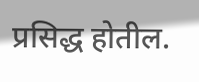प्रसिद्ध होतील.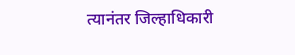त्यानंतर जिल्हाधिकारी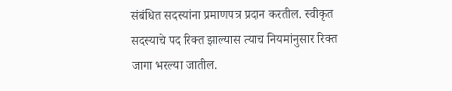संबंधित सदस्यांना प्रमाणपत्र प्रदान करतील. स्वीकृत सदस्याचे पद रिक्त झाल्यास त्याच नियमांनुसार रिक्त जागा भरल्या जातील.